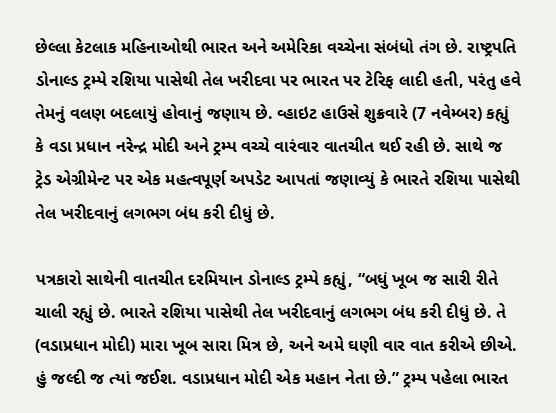છેલ્લા કેટલાક મહિનાઓથી ભારત અને અમેરિકા વચ્ચેના સંબંધો તંગ છે. રાષ્ટ્રપતિ ડોનાલ્ડ ટ્રમ્પે રશિયા પાસેથી તેલ ખરીદવા પર ભારત પર ટેરિફ લાદી હતી, પરંતુ હવે તેમનું વલણ બદલાયું હોવાનું જણાય છે. વ્હાઇટ હાઉસે શુક્રવારે (7 નવેમ્બર) કહ્યું કે વડા પ્રધાન નરેન્દ્ર મોદી અને ટ્રમ્પ વચ્ચે વારંવાર વાતચીત થઈ રહી છે. સાથે જ ટ્રેડ એગ્રીમેન્ટ પર એક મહત્વપૂર્ણ અપડેટ આપતાં જણાવ્યું કે ભારતે રશિયા પાસેથી તેલ ખરીદવાનું લગભગ બંધ કરી દીધું છે.

પત્રકારો સાથેની વાતચીત દરમિયાન ડોનાલ્ડ ટ્રમ્પે કહ્યું, “બધું ખૂબ જ સારી રીતે ચાલી રહ્યું છે. ભારતે રશિયા પાસેથી તેલ ખરીદવાનું લગભગ બંધ કરી દીધું છે. તે (વડાપ્રધાન મોદી) મારા ખૂબ સારા મિત્ર છે, અને અમે ઘણી વાર વાત કરીએ છીએ. હું જલ્દી જ ત્યાં જઈશ. વડાપ્રધાન મોદી એક મહાન નેતા છે.” ટ્રમ્પ પહેલા ભારત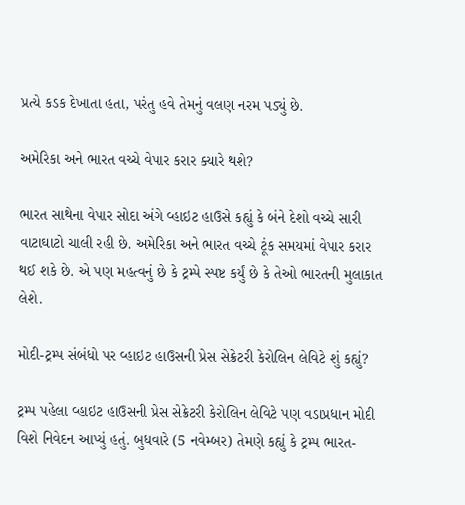પ્રત્યે કડક દેખાતા હતા, પરંતુ હવે તેમનું વલણ નરમ પડ્યું છે.

અમેરિકા અને ભારત વચ્ચે વેપાર કરાર ક્યારે થશે?

ભારત સાથેના વેપાર સોદા અંગે વ્હાઇટ હાઉસે કહ્યું કે બંને દેશો વચ્ચે સારી વાટાઘાટો ચાલી રહી છે. અમેરિકા અને ભારત વચ્ચે ટૂંક સમયમાં વેપાર કરાર થઈ શકે છે. એ પણ મહત્વનું છે કે ટ્રમ્પે સ્પષ્ટ કર્યું છે કે તેઓ ભારતની મુલાકાત લેશે.

મોદી-ટ્રમ્પ સંબંધો પર વ્હાઇટ હાઉસની પ્રેસ સેક્રેટરી કેરોલિન લેવિટે શું કહ્યું?

ટ્રમ્પ પહેલા વ્હાઇટ હાઉસની પ્રેસ સેક્રેટરી કેરોલિન લેવિટે પણ વડાપ્રધાન મોદી વિશે નિવેદન આપ્યું હતું. બુધવારે (5 નવેમ્બર) તેમણે કહ્યું કે ટ્રમ્પ ભારત-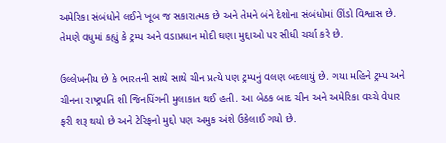અમેરિકા સંબંધોને લઈને ખૂબ જ સકારાત્મક છે અને તેમને બંને દેશોના સંબંધોમાં ઊંડો વિશ્વાસ છે. તેમણે વધુમાં કહ્યું કે ટ્રમ્પ અને વડાપ્રધાન મોદી ઘણા મુદ્દાઓ પર સીધી ચર્ચા કરે છે.

ઉલ્લેખનીય છે કે ભારતની સાથે સાથે ચીન પ્રત્યે પણ ટ્રમ્પનું વલણ બદલાયું છે. ગયા મહિને ટ્રમ્પ અને ચીનના રાષ્ટ્રપતિ શી જિનપિંગની મુલાકાત થઈ હતી. આ બેઠક બાદ ચીન અને અમેરિકા વચ્ચે વેપાર ફરી શરૂ થયો છે અને ટેરિફનો મુદ્દો પણ અમુક અંશે ઉકેલાઈ ગયો છે.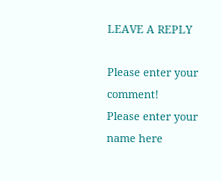LEAVE A REPLY

Please enter your comment!
Please enter your name here